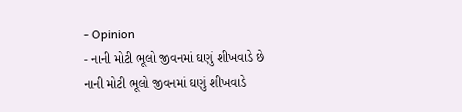- Opinion
- નાની મોટી ભૂલો જીવનમાં ઘણું શીખવાડે છે
નાની મોટી ભૂલો જીવનમાં ઘણું શીખવાડે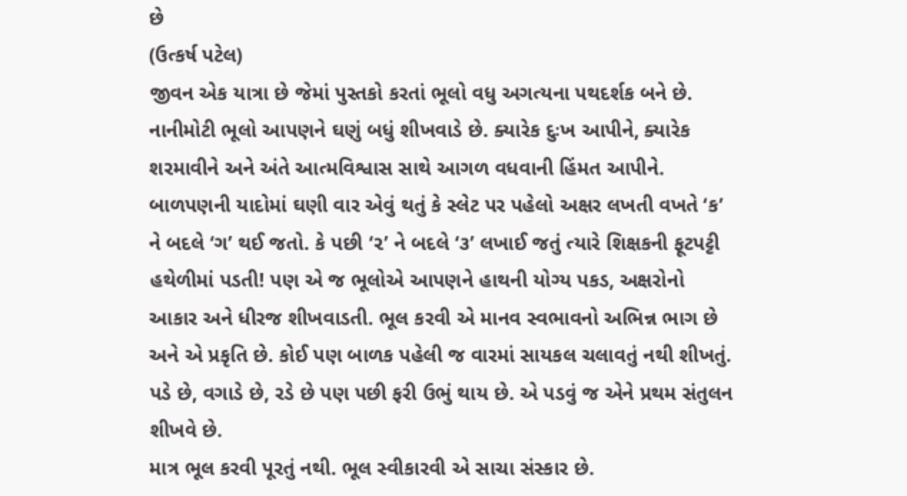છે
(ઉત્કર્ષ પટેલ)
જીવન એક યાત્રા છે જેમાં પુસ્તકો કરતાં ભૂલો વધુ અગત્યના પથદર્શક બને છે. નાનીમોટી ભૂલો આપણને ઘણું બધું શીખવાડે છે. ક્યારેક દુઃખ આપીને, ક્યારેક શરમાવીને અને અંતે આત્મવિશ્વાસ સાથે આગળ વધવાની હિંમત આપીને.
બાળપણની યાદોમાં ઘણી વાર એવું થતું કે સ્લેટ પર પહેલો અક્ષર લખતી વખતે ‘ક’ ને બદલે ‘ગ’ થઈ જતો. કે પછી ‘૨’ ને બદલે ‘૩’ લખાઈ જતું ત્યારે શિક્ષકની ફૂટપટ્ટી હથેળીમાં પડતી! પણ એ જ ભૂલોએ આપણને હાથની યોગ્ય પકડ, અક્ષરોનો આકાર અને ધીરજ શીખવાડતી. ભૂલ કરવી એ માનવ સ્વભાવનો અભિન્ન ભાગ છે અને એ પ્રકૃતિ છે. કોઈ પણ બાળક પહેલી જ વારમાં સાયકલ ચલાવતું નથી શીખતું. પડે છે, વગાડે છે, રડે છે પણ પછી ફરી ઉભું થાય છે. એ પડવું જ એને પ્રથમ સંતુલન શીખવે છે.
માત્ર ભૂલ કરવી પૂરતું નથી. ભૂલ સ્વીકારવી એ સાચા સંસ્કાર છે.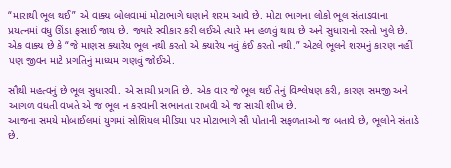“મારાથી ભૂલ થઈ” એ વાક્ય બોલવામાં મોટાભાગે ઘણાને શરમ આવે છે. મોટા ભાગના લોકો ભૂલ સંતાડવાના પ્રયત્નમાં વધુ ઊંડા ફસાઈ જાય છે. જ્યારે સ્વીકાર કરી લઈએ ત્યારે મન હળવું થાય છે અને સુધારાનો રસ્તો ખુલે છે. એક વાક્ય છે કે “જે માણસ ક્યારેય ભૂલ નથી કરતો એ ક્યારેય નવું કંઈ કરતો નથી.” એટલે ભૂલને શરમનું કારણ નહીં પણ જીવન માટે પ્રગતિનું માધ્યમ ગણવું જોઈએ.

સૌથી મહત્વનું છે ભૂલ સુધારવી. એ સાચી પ્રગતિ છે. એક વાર જે ભૂલ થઈ તેનું વિશ્લેષણ કરી, કારણ સમજી અને આગળ વધતી વખતે એ જ ભૂલ ન કરવાની સભાનતા રાખવી એ જ સાચી શીખ છે.
આજના સમયે મોબાઈલમાં યુગમાં સોશિયલ મીડિયા પર મોટાભાગે સૌ પોતાની સફળતાઓ જ બતાવે છે, ભૂલોને સંતાડે છે.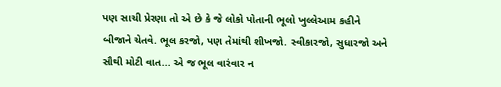પણ સાચી પ્રેરણા તો એ છે કે જે લોકો પોતાની ભૂલો ખુલ્લેઆમ કહીને બીજાને ચેતવે. ભૂલ કરજો, પણ તેમાંથી શીખજો. સ્વીકારજો, સુધારજો અને સૌથી મોટી વાત... એ જ ભૂલ વારંવાર ન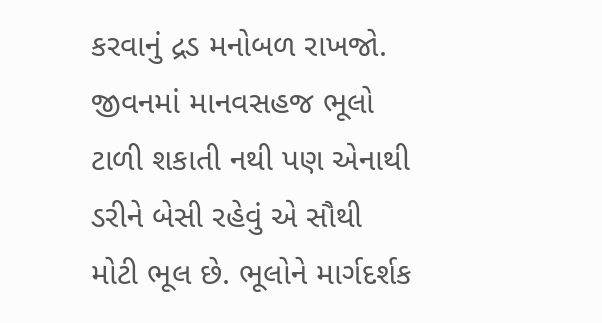કરવાનું દ્રડ મનોબળ રાખજો. જીવનમાં માનવસહજ ભૂલો ટાળી શકાતી નથી પણ એનાથી ડરીને બેસી રહેવું એ સૌથી મોટી ભૂલ છે. ભૂલોને માર્ગદર્શક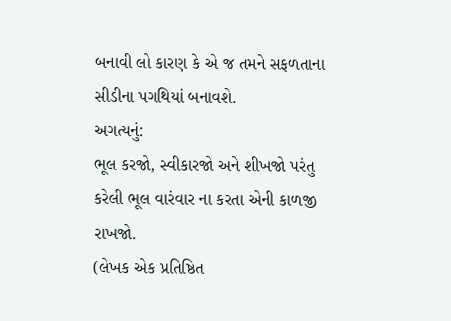બનાવી લો કારણ કે એ જ તમને સફળતાના સીડીના પગથિયાં બનાવશે.
અગત્યનું:
ભૂલ કરજો, સ્વીકારજો અને શીખજો પરંતુ કરેલી ભૂલ વારંવાર ના કરતા એની કાળજી રાખજો.
(લેખક એક પ્રતિષ્ઠિત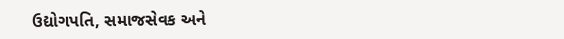ઉદ્યોગપતિ, સમાજસેવક અને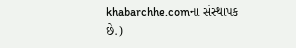khabarchhe.comના સંસ્થાપક છે.)